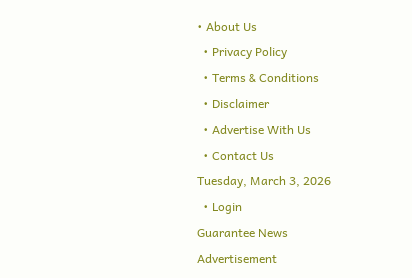• About Us
  • Privacy Policy
  • Terms & Conditions
  • Disclaimer
  • Advertise With Us
  • Contact Us
Tuesday, March 3, 2026
  • Login
Guarantee News
Advertisement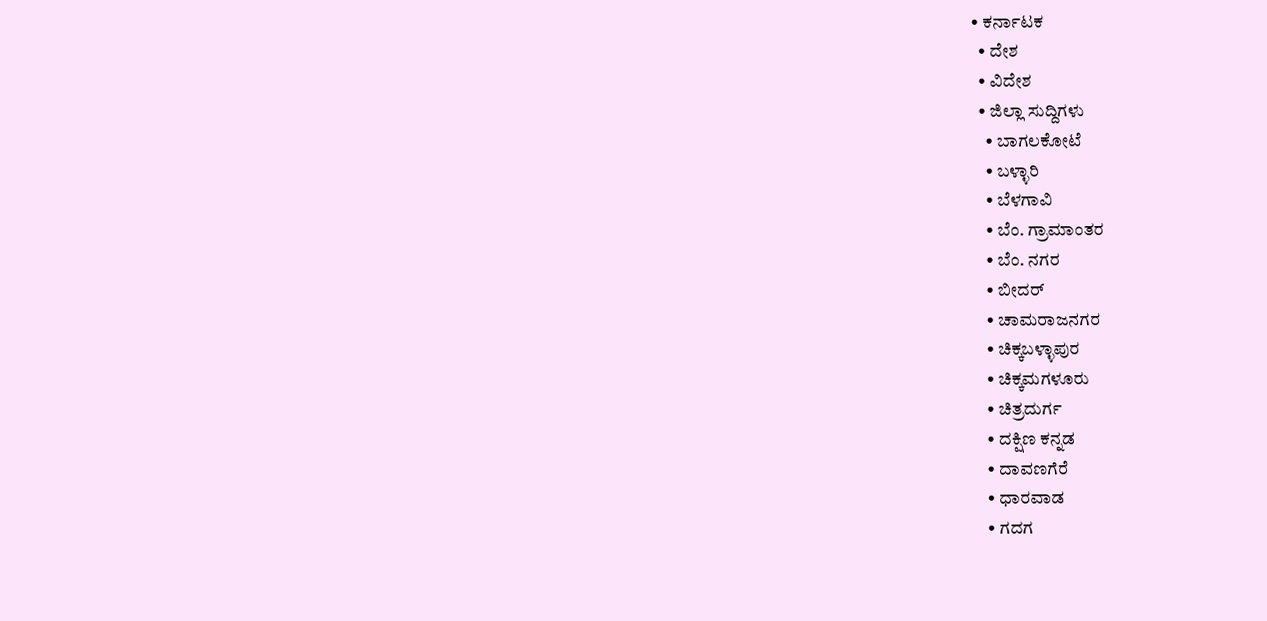• ಕರ್ನಾಟಕ
  • ದೇಶ
  • ವಿದೇಶ
  • ಜಿಲ್ಲಾ ಸುದ್ದಿಗಳು
    • ಬಾಗಲಕೋಟೆ
    • ಬಳ್ಳಾರಿ
    • ಬೆಳಗಾವಿ
    • ಬೆಂ. ಗ್ರಾಮಾಂತರ
    • ಬೆಂ. ನಗರ
    • ಬೀದರ್
    • ಚಾಮರಾಜನಗರ
    • ಚಿಕ್ಕಬಳ್ಳಾಪುರ
    • ಚಿಕ್ಕಮಗಳೂರು
    • ಚಿತ್ರದುರ್ಗ
    • ದಕ್ಷಿಣ ಕನ್ನಡ
    • ದಾವಣಗೆರೆ
    • ಧಾರವಾಡ
    • ಗದಗ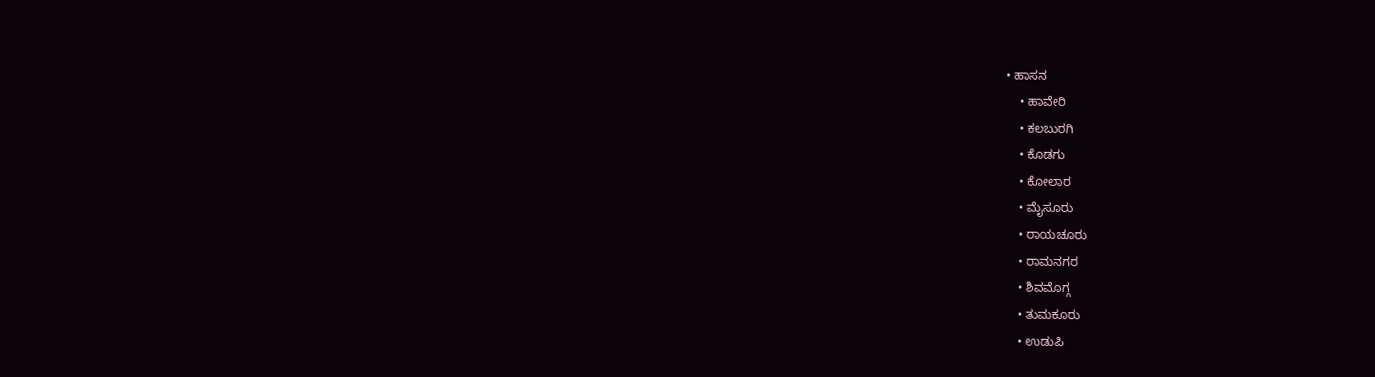• ಹಾಸನ
    • ಹಾವೇರಿ
    • ಕಲಬುರಗಿ
    • ಕೊಡಗು
    • ಕೋಲಾರ
    • ಮೈಸೂರು
    • ರಾಯಚೂರು
    • ರಾಮನಗರ
    • ಶಿವಮೊಗ್ಗ
    • ತುಮಕೂರು
    • ಉಡುಪಿ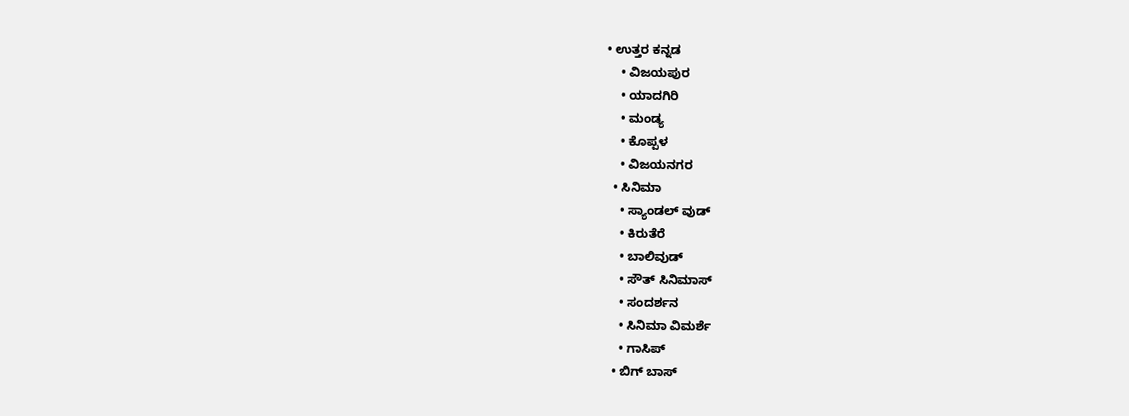• ಉತ್ತರ ಕನ್ನಡ
    • ವಿಜಯಪುರ
    • ಯಾದಗಿರಿ
    • ಮಂಡ್ಯ
    • ಕೊಪ್ಪಳ
    • ವಿಜಯನಗರ
  • ಸಿನಿಮಾ
    • ಸ್ಯಾಂಡಲ್ ವುಡ್
    • ಕಿರುತೆರೆ
    • ಬಾಲಿವುಡ್
    • ಸೌತ್ ಸಿನಿಮಾಸ್
    • ಸಂದರ್ಶನ
    • ಸಿನಿಮಾ ವಿಮರ್ಶೆ
    • ಗಾಸಿಪ್
  • ಬಿಗ್ ಬಾಸ್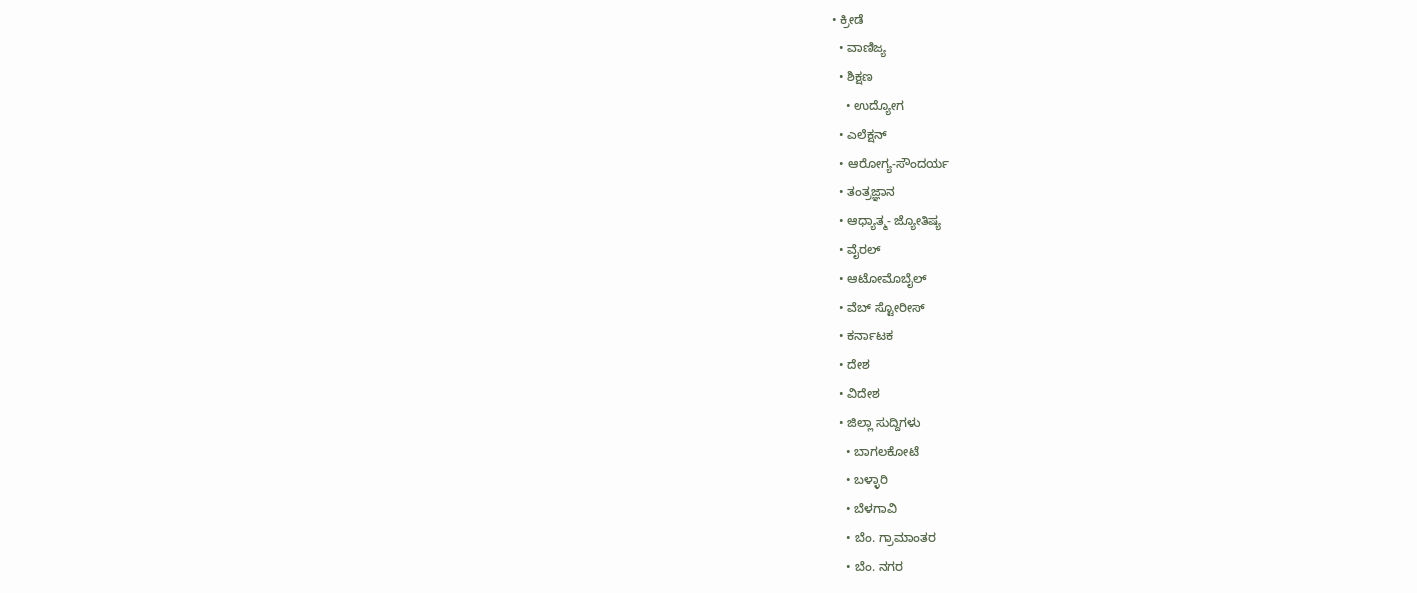• ಕ್ರೀಡೆ
  • ವಾಣಿಜ್ಯ
  • ಶಿಕ್ಷಣ
    • ಉದ್ಯೋಗ
  • ಎಲೆಕ್ಷನ್
  • ಆರೋಗ್ಯ-ಸೌಂದರ್ಯ
  • ತಂತ್ರಜ್ಞಾನ
  • ಆಧ್ಯಾತ್ಮ- ಜ್ಯೋತಿಷ್ಯ
  • ವೈರಲ್
  • ಆಟೋಮೊಬೈಲ್
  • ವೆಬ್ ಸ್ಟೋರೀಸ್
  • ಕರ್ನಾಟಕ
  • ದೇಶ
  • ವಿದೇಶ
  • ಜಿಲ್ಲಾ ಸುದ್ದಿಗಳು
    • ಬಾಗಲಕೋಟೆ
    • ಬಳ್ಳಾರಿ
    • ಬೆಳಗಾವಿ
    • ಬೆಂ. ಗ್ರಾಮಾಂತರ
    • ಬೆಂ. ನಗರ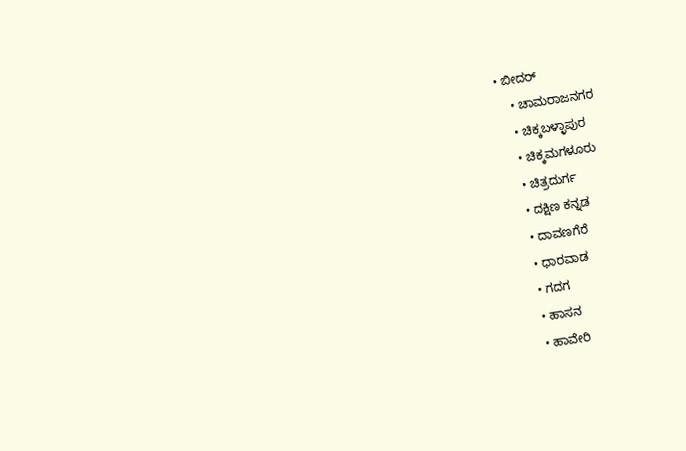• ಬೀದರ್
    • ಚಾಮರಾಜನಗರ
    • ಚಿಕ್ಕಬಳ್ಳಾಪುರ
    • ಚಿಕ್ಕಮಗಳೂರು
    • ಚಿತ್ರದುರ್ಗ
    • ದಕ್ಷಿಣ ಕನ್ನಡ
    • ದಾವಣಗೆರೆ
    • ಧಾರವಾಡ
    • ಗದಗ
    • ಹಾಸನ
    • ಹಾವೇರಿ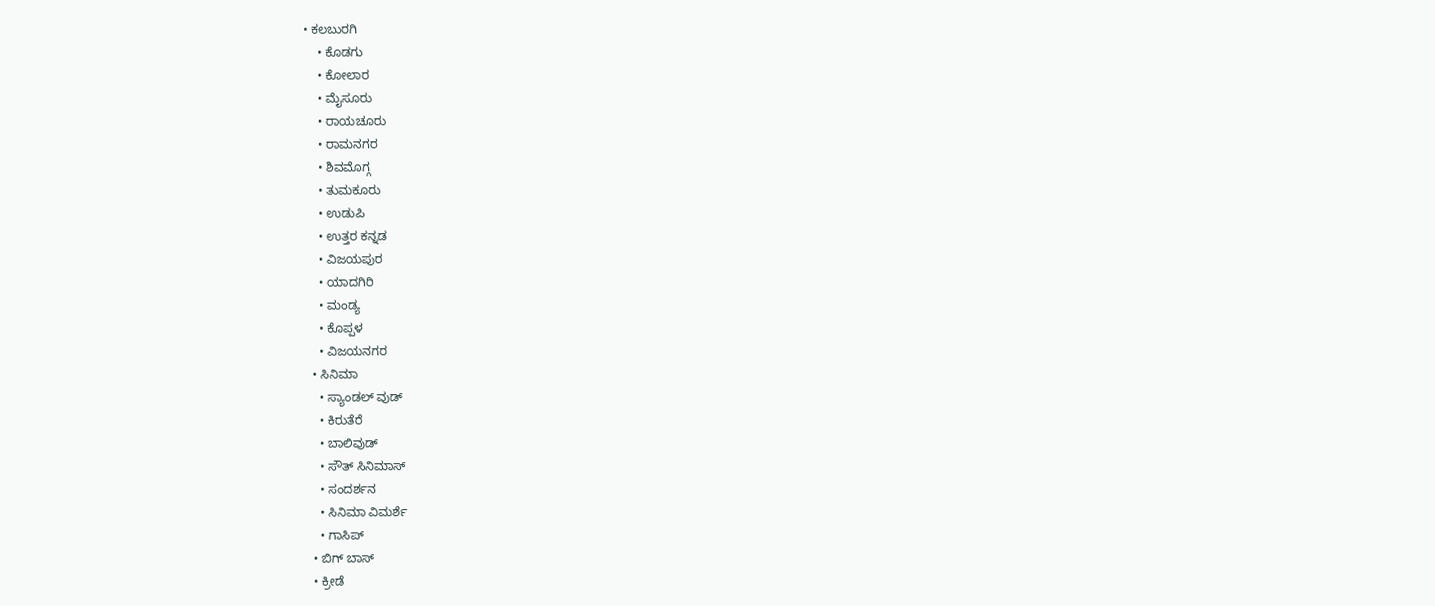• ಕಲಬುರಗಿ
    • ಕೊಡಗು
    • ಕೋಲಾರ
    • ಮೈಸೂರು
    • ರಾಯಚೂರು
    • ರಾಮನಗರ
    • ಶಿವಮೊಗ್ಗ
    • ತುಮಕೂರು
    • ಉಡುಪಿ
    • ಉತ್ತರ ಕನ್ನಡ
    • ವಿಜಯಪುರ
    • ಯಾದಗಿರಿ
    • ಮಂಡ್ಯ
    • ಕೊಪ್ಪಳ
    • ವಿಜಯನಗರ
  • ಸಿನಿಮಾ
    • ಸ್ಯಾಂಡಲ್ ವುಡ್
    • ಕಿರುತೆರೆ
    • ಬಾಲಿವುಡ್
    • ಸೌತ್ ಸಿನಿಮಾಸ್
    • ಸಂದರ್ಶನ
    • ಸಿನಿಮಾ ವಿಮರ್ಶೆ
    • ಗಾಸಿಪ್
  • ಬಿಗ್ ಬಾಸ್
  • ಕ್ರೀಡೆ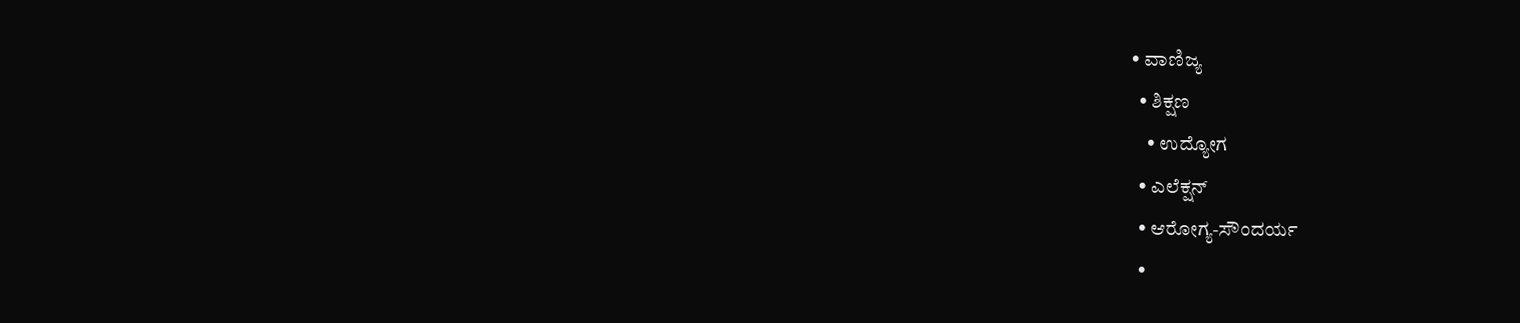• ವಾಣಿಜ್ಯ
  • ಶಿಕ್ಷಣ
    • ಉದ್ಯೋಗ
  • ಎಲೆಕ್ಷನ್
  • ಆರೋಗ್ಯ-ಸೌಂದರ್ಯ
  •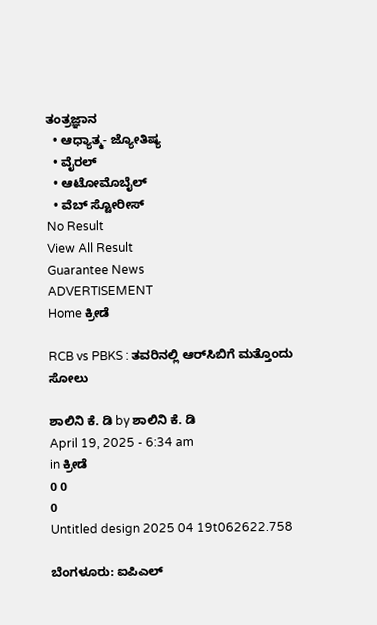ತಂತ್ರಜ್ಞಾನ
  • ಆಧ್ಯಾತ್ಮ- ಜ್ಯೋತಿಷ್ಯ
  • ವೈರಲ್
  • ಆಟೋಮೊಬೈಲ್
  • ವೆಬ್ ಸ್ಟೋರೀಸ್
No Result
View All Result
Guarantee News
ADVERTISEMENT
Home ಕ್ರೀಡೆ

RCB vs PBKS : ತವರಿನಲ್ಲಿ ಆರ್‌‌ಸಿಬಿಗೆ ಮತ್ತೊಂದು ಸೋಲು

ಶಾಲಿನಿ ಕೆ. ಡಿ by ಶಾಲಿನಿ ಕೆ. ಡಿ
April 19, 2025 - 6:34 am
in ಕ್ರೀಡೆ
0 0
0
Untitled design 2025 04 19t062622.758

ಬೆಂಗಳೂರು: ಐಪಿಎಲ್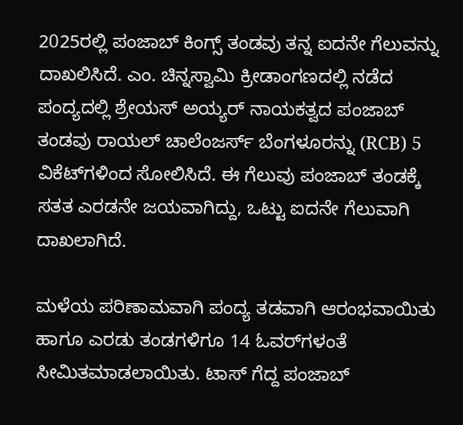2025ರಲ್ಲಿ ಪಂಜಾಬ್ ಕಿಂಗ್ಸ್ ತಂಡವು ತನ್ನ ಐದನೇ ಗೆಲುವನ್ನು ದಾಖಲಿಸಿದೆ. ಎಂ. ಚಿನ್ನಸ್ವಾಮಿ ಕ್ರೀಡಾಂಗಣದಲ್ಲಿ ನಡೆದ ಪಂದ್ಯದಲ್ಲಿ ಶ್ರೇಯಸ್ ಅಯ್ಯರ್ ನಾಯಕತ್ವದ ಪಂಜಾಬ್ ತಂಡವು ರಾಯಲ್ ಚಾಲೆಂಜರ್ಸ್ ಬೆಂಗಳೂರನ್ನು (RCB) 5 ವಿಕೆಟ್‌ಗಳಿಂದ ಸೋಲಿಸಿದೆ. ಈ ಗೆಲುವು ಪಂಜಾಬ್ ತಂಡಕ್ಕೆ ಸತತ ಎರಡನೇ ಜಯವಾಗಿದ್ದು, ಒಟ್ಟು ಐದನೇ ಗೆಲುವಾಗಿ ದಾಖಲಾಗಿದೆ.

ಮಳೆಯ ಪರಿಣಾಮವಾಗಿ ಪಂದ್ಯ ತಡವಾಗಿ ಆರಂಭವಾಯಿತು ಹಾಗೂ ಎರಡು ತಂಡಗಳಿಗೂ 14 ಓವರ್‌ಗಳಂತೆ ಸೀಮಿತಮಾಡಲಾಯಿತು. ಟಾಸ್ ಗೆದ್ದ ಪಂಜಾಬ್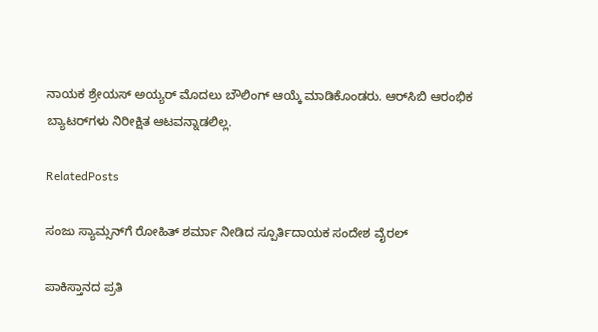ನಾಯಕ ಶ್ರೇಯಸ್ ಅಯ್ಯರ್ ಮೊದಲು ಬೌಲಿಂಗ್ ಆಯ್ಕೆ ಮಾಡಿಕೊಂಡರು. ಆರ್‌ಸಿಬಿ ಆರಂಭಿಕ ಬ್ಯಾಟರ್‌ಗಳು ನಿರೀಕ್ಷಿತ ಆಟವನ್ನಾಡಲಿಲ್ಲ.

RelatedPosts

ಸಂಜು ಸ್ಯಾಮ್ಸನ್‌ಗೆ ರೋಹಿತ್ ಶರ್ಮಾ ನೀಡಿದ ಸ್ಪೂರ್ತಿದಾಯಕ ಸಂದೇಶ ವೈರಲ್

ಪಾಕಿಸ್ತಾನದ ಪ್ರತಿ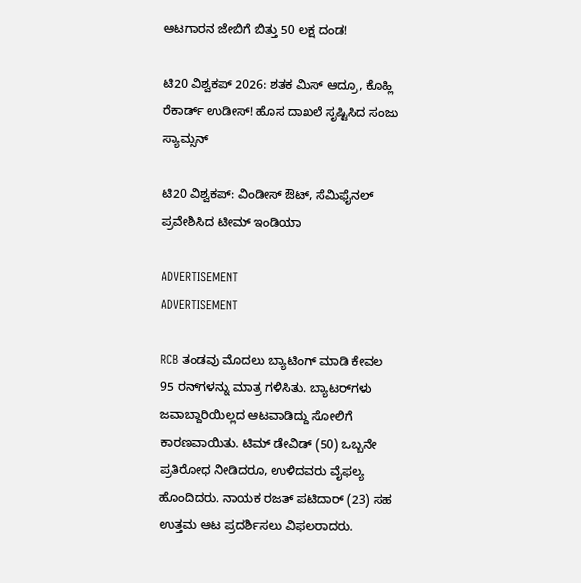ಆಟಗಾರನ ಜೇಬಿಗೆ ಬಿತ್ತು 50 ಲಕ್ಷ ದಂಡ!

ಟಿ20 ವಿಶ್ವಕಪ್ 2026: ಶತಕ ಮಿಸ್ ಆದ್ರೂ, ಕೊಹ್ಲಿ ರೆಕಾರ್ಡ್ ಉಡೀಸ್! ಹೊಸ ದಾಖಲೆ ಸೃಷ್ಟಿಸಿದ ಸಂಜು ಸ್ಯಾಮ್ಸನ್

ಟಿ20 ವಿಶ್ವಕಪ್‌: ವಿಂಡೀಸ್ ಔಟ್‌, ಸೆಮಿಫೈನಲ್ ಪ್ರವೇಶಿಸಿದ ಟೀಮ್‌ ಇಂಡಿಯಾ

ADVERTISEMENT
ADVERTISEMENT

RCB ತಂಡವು ಮೊದಲು ಬ್ಯಾಟಿಂಗ್ ಮಾಡಿ ಕೇವಲ 95 ರನ್‌ಗಳನ್ನು ಮಾತ್ರ ಗಳಿಸಿತು. ಬ್ಯಾಟರ್‌ಗಳು ಜವಾಬ್ದಾರಿಯಿಲ್ಲದ ಆಟವಾಡಿದ್ದು ಸೋಲಿಗೆ ಕಾರಣವಾಯಿತು. ಟಿಮ್ ಡೇವಿಡ್ (50) ಒಬ್ಬನೇ ಪ್ರತಿರೋಧ ನೀಡಿದರೂ, ಉಳಿದವರು ವೈಫಲ್ಯ ಹೊಂದಿದರು. ನಾಯಕ ರಜತ್ ಪಟಿದಾರ್ (23) ಸಹ ಉತ್ತಮ ಆಟ ಪ್ರದರ್ಶಿಸಲು ವಿಫಲರಾದರು.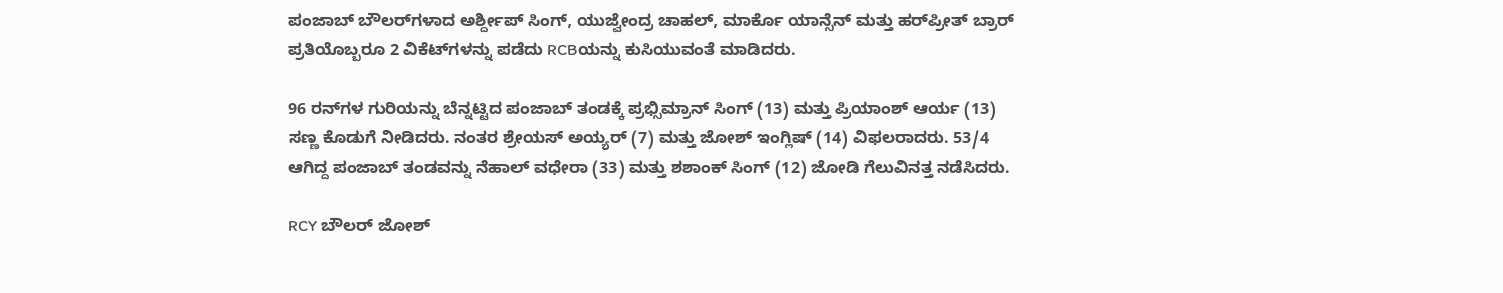ಪಂಜಾಬ್ ಬೌಲರ್‌ಗಳಾದ ಅರ್ಶ್ದೀಪ್ ಸಿಂಗ್, ಯುಜ್ವೇಂದ್ರ ಚಾಹಲ್, ಮಾರ್ಕೊ ಯಾನ್ಸೆನ್ ಮತ್ತು ಹರ್‌ಪ್ರೀತ್ ಬ್ರಾರ್ ಪ್ರತಿಯೊಬ್ಬರೂ 2 ವಿಕೆಟ್‌ಗಳನ್ನು ಪಡೆದು RCBಯನ್ನು ಕುಸಿಯುವಂತೆ ಮಾಡಿದರು.

96 ರನ್‌ಗಳ ಗುರಿಯನ್ನು ಬೆನ್ನಟ್ಟಿದ ಪಂಜಾಬ್ ತಂಡಕ್ಕೆ ಪ್ರಭ್ಸಿಮ್ರಾನ್ ಸಿಂಗ್ (13) ಮತ್ತು ಪ್ರಿಯಾಂಶ್ ಆರ್ಯ (13) ಸಣ್ಣ ಕೊಡುಗೆ ನೀಡಿದರು. ನಂತರ ಶ್ರೇಯಸ್ ಅಯ್ಯರ್ (7) ಮತ್ತು ಜೋಶ್ ಇಂಗ್ಲಿಷ್ (14) ವಿಫಲರಾದರು. 53/4 ಆಗಿದ್ದ ಪಂಜಾಬ್ ತಂಡವನ್ನು ನೆಹಾಲ್ ವಧೇರಾ (33) ಮತ್ತು ಶಶಾಂಕ್ ಸಿಂಗ್ (12) ಜೋಡಿ ಗೆಲುವಿನತ್ತ ನಡೆಸಿದರು.

RCY ಬೌಲರ್ ಜೋಶ್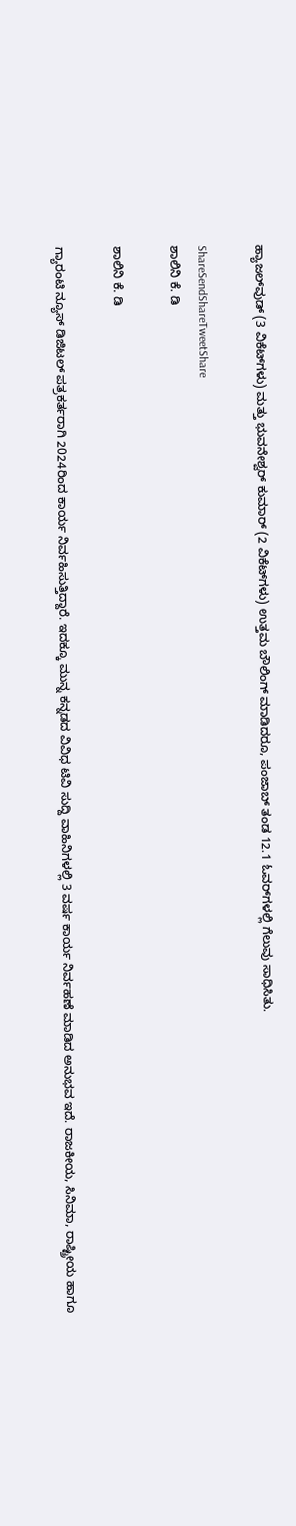ಹ್ಯಾಜಲ್‌ವುಡ್ (3 ವಿಕೆಟ್‌ಗಳು) ಮತ್ತು ಭುವನೇಶ್ವರ್ ಕುಮಾರ್ (2 ವಿಕೆಟ್‌ಗಳು) ಉತ್ತಮ ಬೌಲಿಂಗ್ ಮಾಡಿದರೂ, ಪಂಜಾಬ್ ತಂಡ 12.1 ಓವರ್‌ಗಳಲ್ಲಿ ಗೆಲುವು ಸಾಧಿಸಿತು.

ShareSendShareTweetShare
ಶಾಲಿನಿ ಕೆ. ಡಿ

ಶಾಲಿನಿ ಕೆ. ಡಿ

ಗ್ಯಾರಂಟಿ ನ್ಯೂಸ್ ಡಿಜಿಟಲ್ ಪತ್ರಕರ್ತರಾಗಿ 2024ರಿಂದ ಕಾರ್ಯ ನಿರ್ವಹಿಸುತ್ತಿದ್ದಾರೆ. ಇದಕ್ಕೂ ಮುನ್ನ ಕನ್ನಡದ ವಿವಿಧ ಟಿವಿ ಸುದ್ದಿ ವಾಹಿನಿಗಳಲ್ಲಿ 3 ವರ್ಷ ಕಾರ್ಯ ನಿರ್ವಹಣೆ ಮಾಡಿದ ಅನುಭವ ಇದೆ. ರಾಜಕೀಯ, ಸಿನಿಮಾ, ರಾಷ್ಟ್ರೀಯ ಹಾಗೂ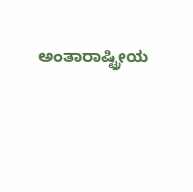ಅಂತಾರಾಷ್ಟ್ರೀಯ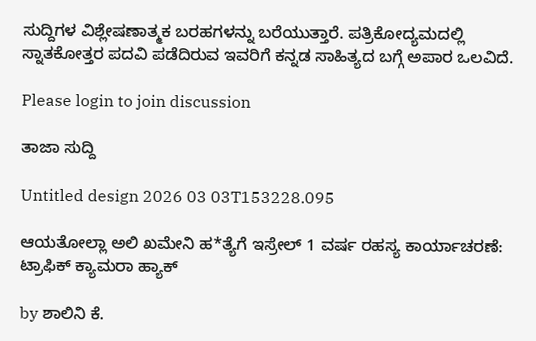ಸುದ್ದಿಗಳ ವಿಶ್ಲೇಷಣಾತ್ಮಕ ಬರಹಗಳನ್ನು ಬರೆಯುತ್ತಾರೆ. ಪತ್ರಿಕೋದ್ಯಮದಲ್ಲಿ ಸ್ನಾತಕೋತ್ತರ ಪದವಿ ಪಡೆದಿರುವ ಇವರಿಗೆ ಕನ್ನಡ ಸಾಹಿತ್ಯದ ಬಗ್ಗೆ ಅಪಾರ ಒಲವಿದೆ.

Please login to join discussion

ತಾಜಾ ಸುದ್ದಿ

Untitled design 2026 03 03T153228.095

ಆಯತೋಲ್ಲಾ ಅಲಿ ಖಮೇನಿ ಹ*ತ್ಯೆಗೆ ಇಸ್ರೇಲ್‌ 1 ವರ್ಷ ರಹಸ್ಯ ಕಾರ್ಯಾಚರಣೆ: ಟ್ರಾಫಿಕ್ ಕ್ಯಾಮರಾ ಹ್ಯಾಕ್

by ಶಾಲಿನಿ ಕೆ.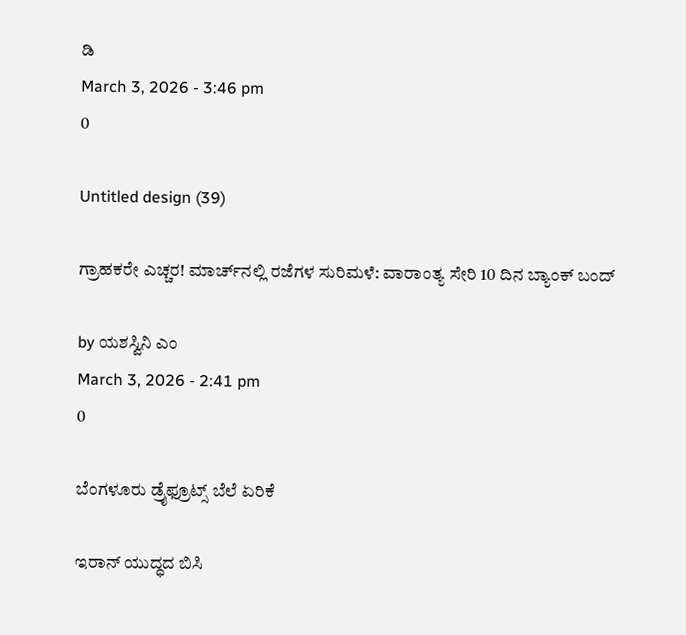ಡಿ
March 3, 2026 - 3:46 pm
0

Untitled design (39)

ಗ್ರಾಹಕರೇ ಎಚ್ಚರ! ಮಾರ್ಚ್‌ನಲ್ಲಿ ರಜೆಗಳ ಸುರಿಮಳೆ: ವಾರಾಂತ್ಯ ಸೇರಿ 10 ದಿನ ಬ್ಯಾಂಕ್ ಬಂದ್

by ಯಶಸ್ವಿನಿ ಎಂ
March 3, 2026 - 2:41 pm
0

ಬೆಂಗಳೂರು ಡ್ರೈಫ್ರೂಟ್ಸ್ ಬೆಲೆ ಏರಿಕೆ

ಇರಾನ್ ಯುದ್ಧದ ಬಿಸಿ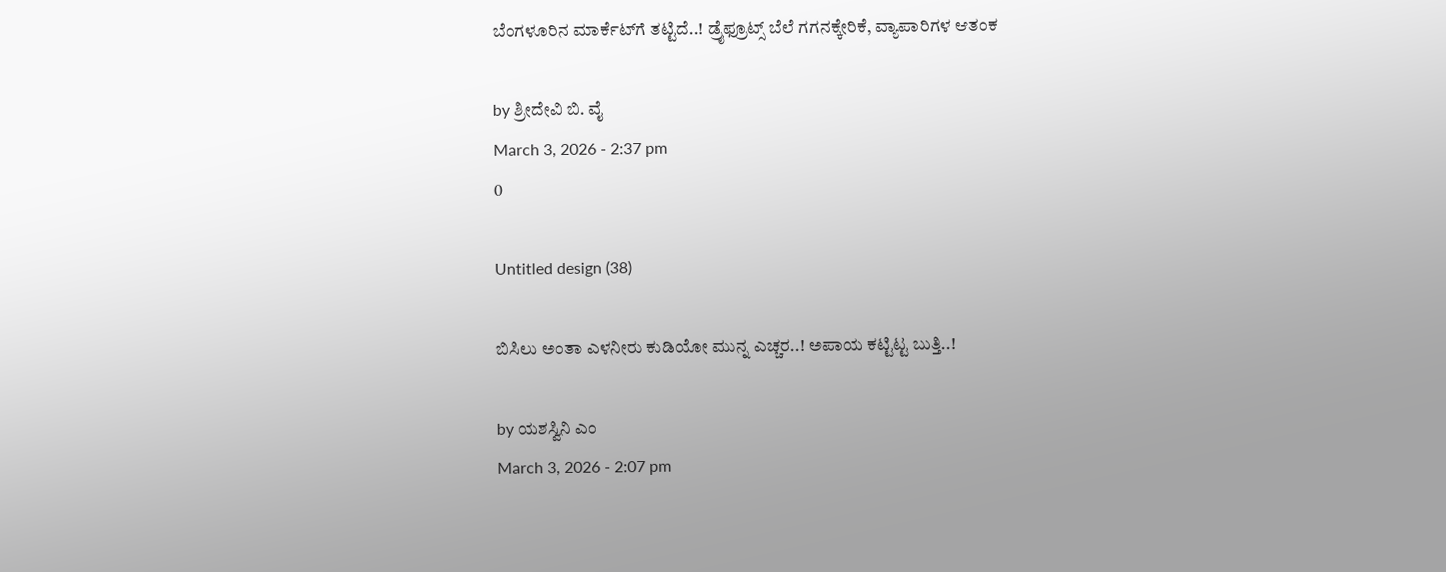ಬೆಂಗಳೂರಿನ ಮಾರ್ಕೆಟ್‌ಗೆ ತಟ್ಟಿದೆ..! ಡ್ರೈಫ್ರೂಟ್ಸ್ ಬೆಲೆ ಗಗನಕ್ಕೇರಿಕೆ, ವ್ಯಾಪಾರಿಗಳ ಆತಂಕ

by ಶ್ರೀದೇವಿ ಬಿ. ವೈ
March 3, 2026 - 2:37 pm
0

Untitled design (38)

ಬಿಸಿಲು ಅಂತಾ ಎಳನೀರು ಕುಡಿಯೋ ಮುನ್ನ ಎಚ್ಚರ..! ಅಪಾಯ ಕಟ್ಟಿಟ್ಟ ಬುತ್ತಿ..!

by ಯಶಸ್ವಿನಿ ಎಂ
March 3, 2026 - 2:07 pm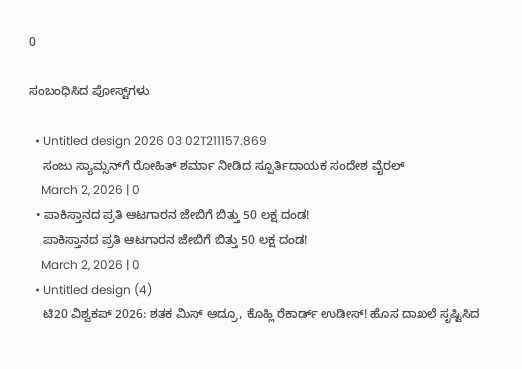0

ಸಂಬಂಧಿಸಿದ ಪೋಸ್ಟ್‌ಗಳು

  • Untitled design 2026 03 02T211157.869
    ಸಂಜು ಸ್ಯಾಮ್ಸನ್‌ಗೆ ರೋಹಿತ್ ಶರ್ಮಾ ನೀಡಿದ ಸ್ಪೂರ್ತಿದಾಯಕ ಸಂದೇಶ ವೈರಲ್
    March 2, 2026 | 0
  • ಪಾಕಿಸ್ತಾನದ ಪ್ರತಿ ಆಟಗಾರನ ಜೇಬಿಗೆ ಬಿತ್ತು 50 ಲಕ್ಷ ದಂಡ!
    ಪಾಕಿಸ್ತಾನದ ಪ್ರತಿ ಆಟಗಾರನ ಜೇಬಿಗೆ ಬಿತ್ತು 50 ಲಕ್ಷ ದಂಡ!
    March 2, 2026 | 0
  • Untitled design (4)
    ಟಿ20 ವಿಶ್ವಕಪ್ 2026: ಶತಕ ಮಿಸ್ ಆದ್ರೂ, ಕೊಹ್ಲಿ ರೆಕಾರ್ಡ್ ಉಡೀಸ್! ಹೊಸ ದಾಖಲೆ ಸೃಷ್ಟಿಸಿದ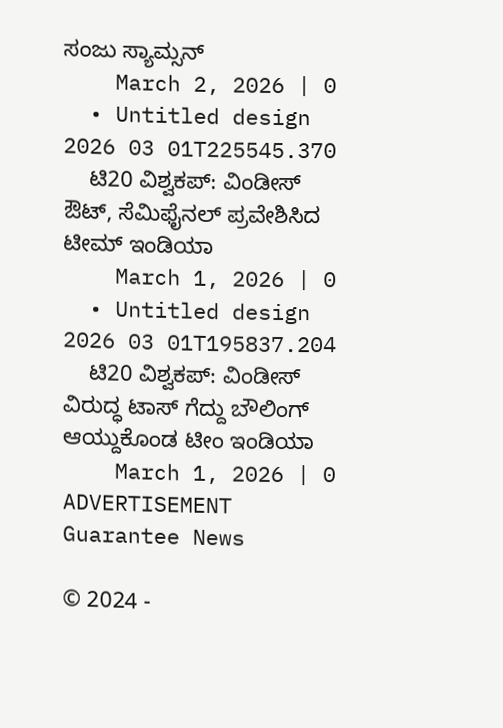ಸಂಜು ಸ್ಯಾಮ್ಸನ್
    March 2, 2026 | 0
  • Untitled design 2026 03 01T225545.370
    ಟಿ20 ವಿಶ್ವಕಪ್‌: ವಿಂಡೀಸ್ ಔಟ್‌, ಸೆಮಿಫೈನಲ್ ಪ್ರವೇಶಿಸಿದ ಟೀಮ್‌ ಇಂಡಿಯಾ
    March 1, 2026 | 0
  • Untitled design 2026 03 01T195837.204
    ಟಿ20 ವಿಶ್ವಕಪ್: ವಿಂಡೀಸ್ ವಿರುದ್ಧ ಟಾಸ್ ಗೆದ್ದು ಬೌಲಿಂಗ್ ಆಯ್ದುಕೊಂಡ ಟೀಂ ಇಂಡಿಯಾ
    March 1, 2026 | 0
ADVERTISEMENT
Guarantee News

© 2024 -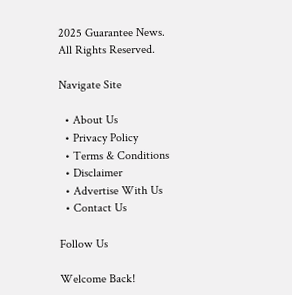2025 Guarantee News. All Rights Reserved.

Navigate Site

  • About Us
  • Privacy Policy
  • Terms & Conditions
  • Disclaimer
  • Advertise With Us
  • Contact Us

Follow Us

Welcome Back!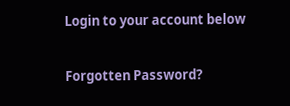Login to your account below

Forgotten Password?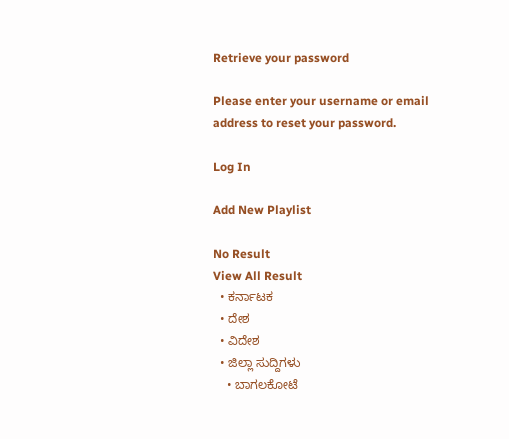Retrieve your password

Please enter your username or email address to reset your password.

Log In

Add New Playlist

No Result
View All Result
  • ಕರ್ನಾಟಕ
  • ದೇಶ
  • ವಿದೇಶ
  • ಜಿಲ್ಲಾ ಸುದ್ದಿಗಳು
    • ಬಾಗಲಕೋಟೆ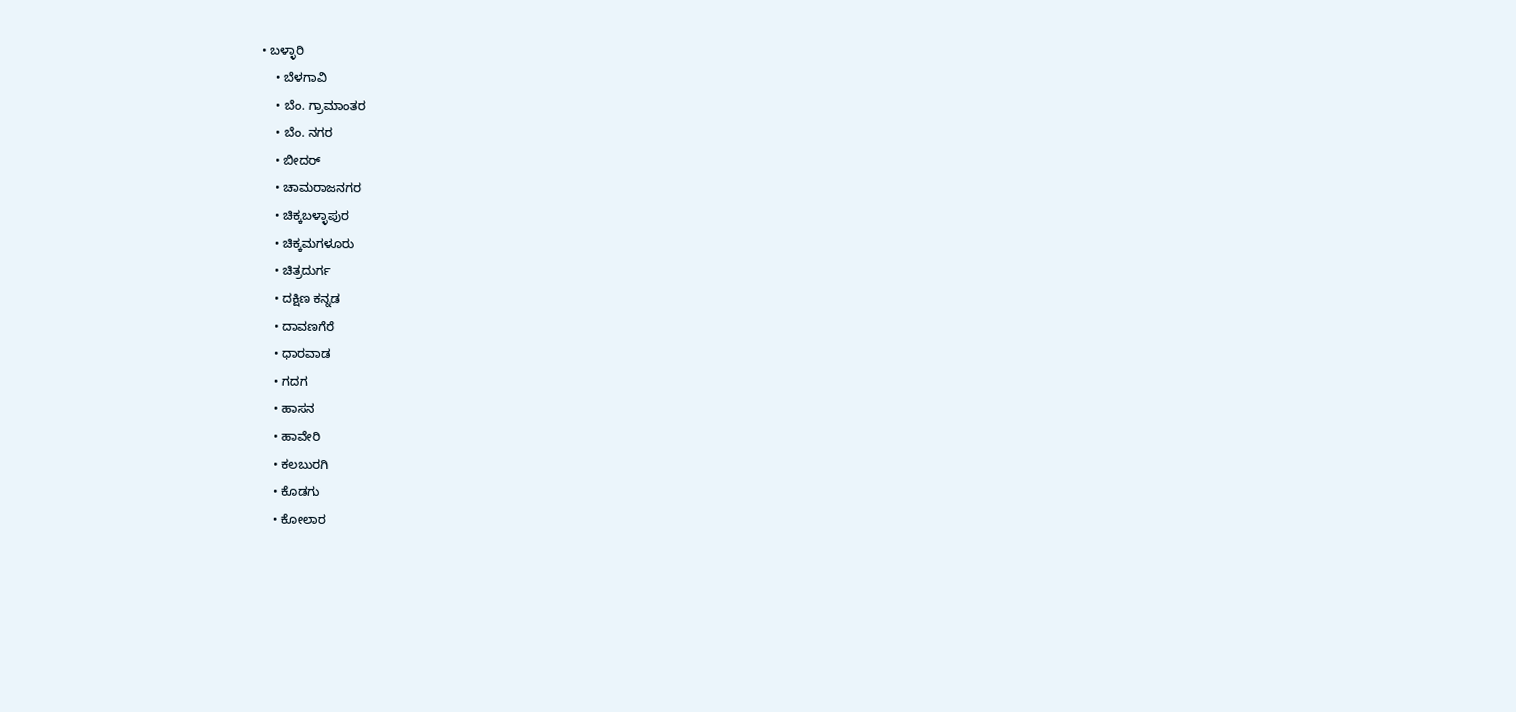• ಬಳ್ಳಾರಿ
    • ಬೆಳಗಾವಿ
    • ಬೆಂ. ಗ್ರಾಮಾಂತರ
    • ಬೆಂ. ನಗರ
    • ಬೀದರ್
    • ಚಾಮರಾಜನಗರ
    • ಚಿಕ್ಕಬಳ್ಳಾಪುರ
    • ಚಿಕ್ಕಮಗಳೂರು
    • ಚಿತ್ರದುರ್ಗ
    • ದಕ್ಷಿಣ ಕನ್ನಡ
    • ದಾವಣಗೆರೆ
    • ಧಾರವಾಡ
    • ಗದಗ
    • ಹಾಸನ
    • ಹಾವೇರಿ
    • ಕಲಬುರಗಿ
    • ಕೊಡಗು
    • ಕೋಲಾರ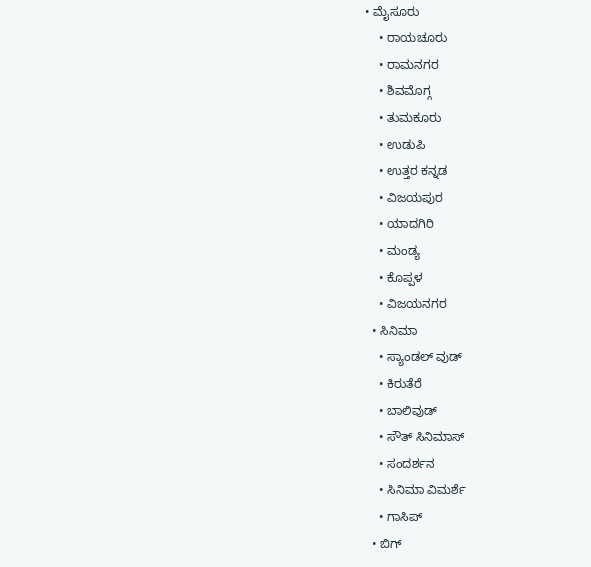• ಮೈಸೂರು
    • ರಾಯಚೂರು
    • ರಾಮನಗರ
    • ಶಿವಮೊಗ್ಗ
    • ತುಮಕೂರು
    • ಉಡುಪಿ
    • ಉತ್ತರ ಕನ್ನಡ
    • ವಿಜಯಪುರ
    • ಯಾದಗಿರಿ
    • ಮಂಡ್ಯ
    • ಕೊಪ್ಪಳ
    • ವಿಜಯನಗರ
  • ಸಿನಿಮಾ
    • ಸ್ಯಾಂಡಲ್ ವುಡ್
    • ಕಿರುತೆರೆ
    • ಬಾಲಿವುಡ್
    • ಸೌತ್ ಸಿನಿಮಾಸ್
    • ಸಂದರ್ಶನ
    • ಸಿನಿಮಾ ವಿಮರ್ಶೆ
    • ಗಾಸಿಪ್
  • ಬಿಗ್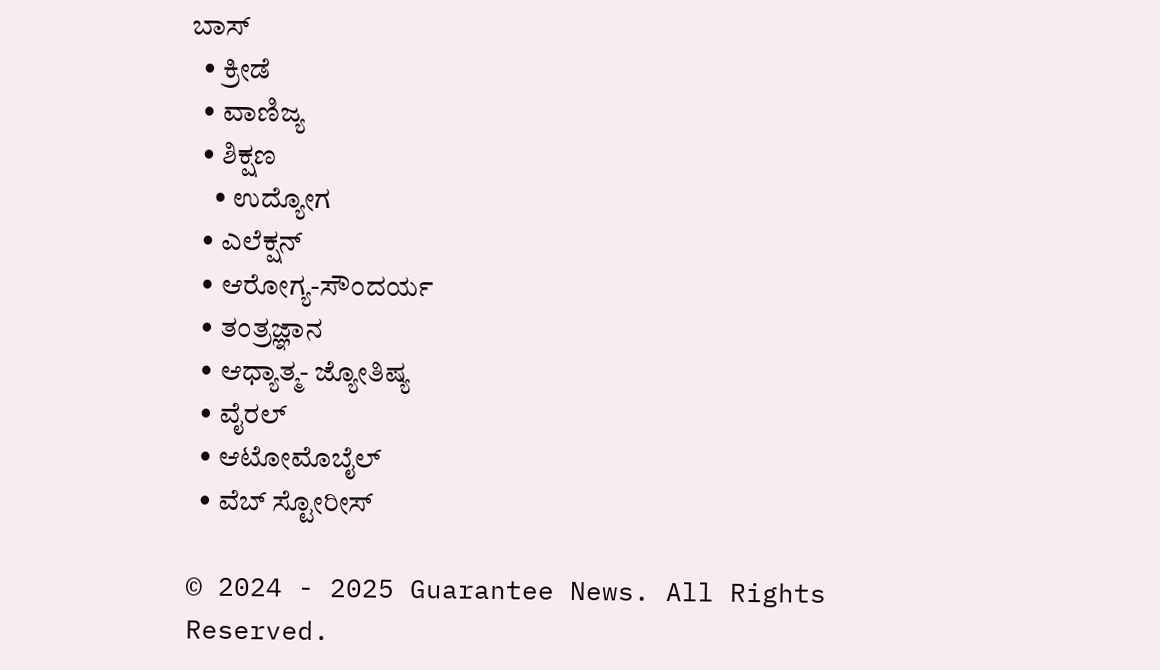ಬಾಸ್
  • ಕ್ರೀಡೆ
  • ವಾಣಿಜ್ಯ
  • ಶಿಕ್ಷಣ
    • ಉದ್ಯೋಗ
  • ಎಲೆಕ್ಷನ್
  • ಆರೋಗ್ಯ-ಸೌಂದರ್ಯ
  • ತಂತ್ರಜ್ಞಾನ
  • ಆಧ್ಯಾತ್ಮ- ಜ್ಯೋತಿಷ್ಯ
  • ವೈರಲ್
  • ಆಟೋಮೊಬೈಲ್
  • ವೆಬ್ ಸ್ಟೋರೀಸ್

© 2024 - 2025 Guarantee News. All Rights Reserved.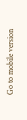Go to mobile version